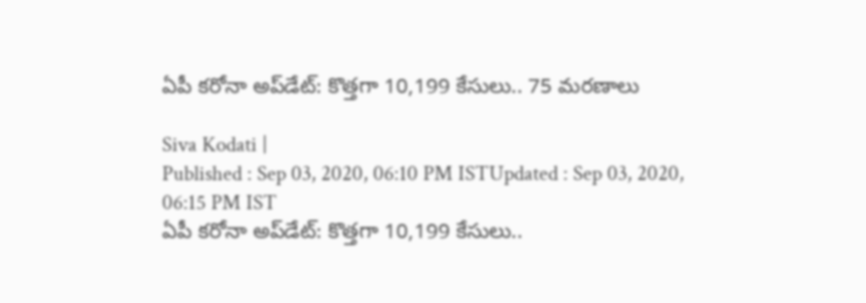ఏపీ కరోనా అప్‌డేట్: కొత్తగా 10,199 కేసులు.. 75 మరణాలు

Siva Kodati |
Published : Sep 03, 2020, 06:10 PM ISTUpdated : Sep 03, 2020, 06:15 PM IST
ఏపీ కరోనా అప్‌డేట్: కొత్తగా 10,199 కేసులు..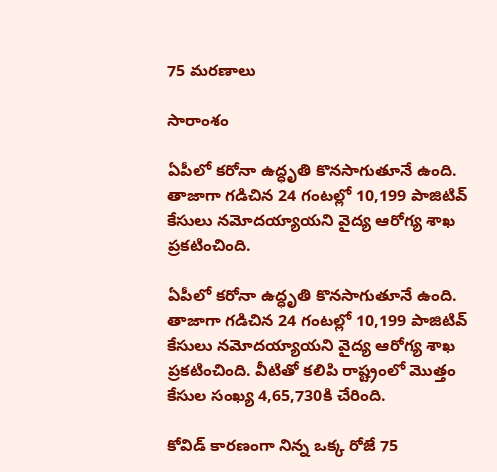75 మరణాలు

సారాంశం

ఏపీలో కరోనా ఉద్ధృతి కొనసాగుతూనే ఉంది. తాజాగా గడిచిన 24 గంటల్లో 10,199 పాజిటివ్ కేసులు నమోదయ్యాయని వైద్య ఆరోగ్య శాఖ ప్రకటించింది.

ఏపీలో కరోనా ఉద్ధృతి కొనసాగుతూనే ఉంది. తాజాగా గడిచిన 24 గంటల్లో 10,199 పాజిటివ్ కేసులు నమోదయ్యాయని వైద్య ఆరోగ్య శాఖ ప్రకటించింది. వీటితో కలిపి రాష్ట్రంలో మొత్తం కేసుల సంఖ్య 4,65,730కి చేరింది.

కోవిడ్ కారణంగా నిన్న ఒక్క రోజే 75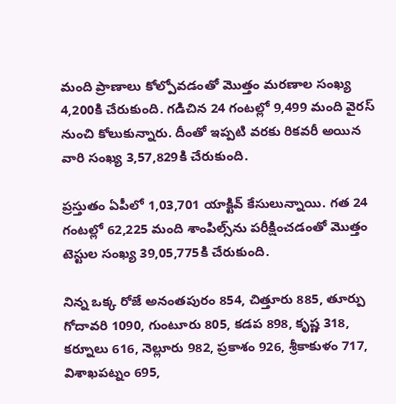మంది ప్రాణాలు కోల్పోవడంతో మొత్తం మరణాల సంఖ్య 4,200కి చేరుకుంది. గడిచిన 24 గంటల్లో 9,499 మంది వైరస్ నుంచి కోలుకున్నారు. దీంతో ఇప్పటి వరకు రికవరీ అయిన వారి సంఖ్య 3,57,829కి చేరుకుంది.

ప్రస్తుతం ఏపీలో 1,03,701 యాక్టివ్ కేసులున్నాయి. గత 24 గంటల్లో 62,225 మంది శాంపిల్స్‌ను పరీక్షించడంతో మొత్తం టెస్టుల సంఖ్య 39,05,775కి చేరుకుంది.

నిన్న ఒక్క రోజే అనంతపురం 854, చిత్తూరు 885, తూర్పు గోదావరి 1090, గుంటూరు 805, కడప 898, కృష్ణ 318, కర్నూలు 616, నెల్లూరు 982, ప్రకాశం 926, శ్రీకాకుళం 717, విశాఖపట్నం 695,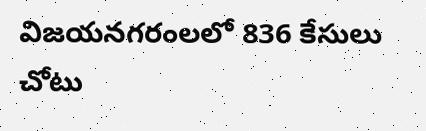విజయనగరంలలో 836 కేసులు చోటు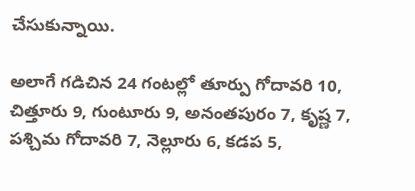చేసుకున్నాయి.

అలాగే గడిచిన 24 గంటల్లో తూర్పు గోదావరి 10, చిత్తూరు 9, గుంటూరు 9, అనంతపురం 7, కృష్ణ 7, పశ్చిమ గోదావరి 7, నెల్లూరు 6, కడప 5,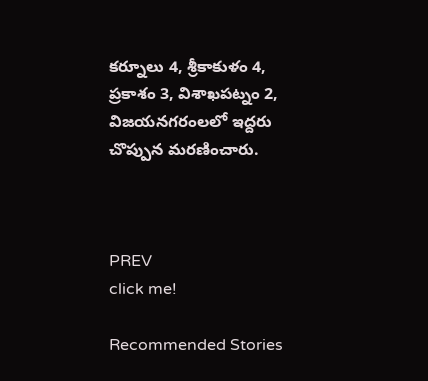కర్నూలు 4, శ్రీకాకుళం 4, ప్రకాశం 3, విశాఖపట్నం 2, విజయనగరంలలో ఇద్దరు చొప్పున మరణించారు.



PREV
click me!

Recommended Stories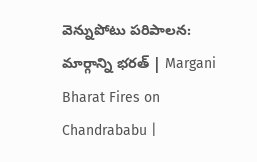వెన్నుపోటు పరిపాలన: మార్గాన్ని భరత్ | Margani Bharat Fires on Chandrababu |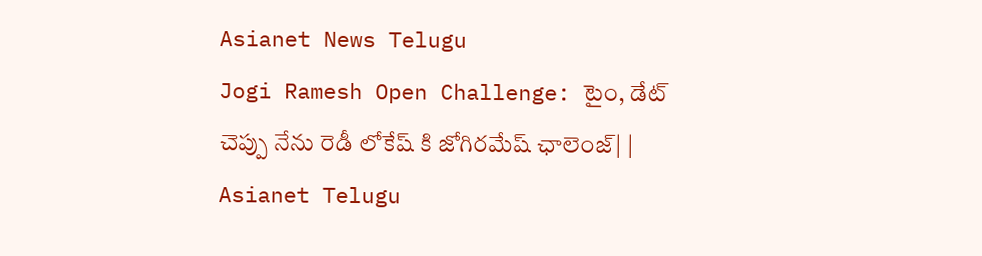Asianet News Telugu
Jogi Ramesh Open Challenge: టైం, డేట్ చెప్పు నేను రెడీ లోకేష్ కి జోగిరమేష్ ఛాలెంజ్| | Asianet Telugu